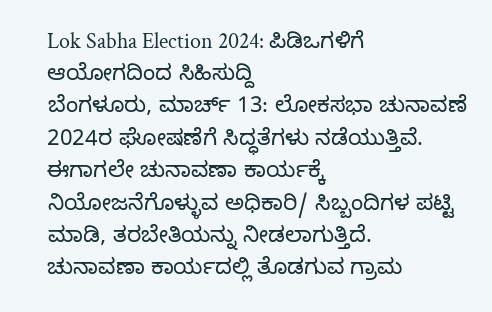Lok Sabha Election 2024: ಪಿಡಿಒಗಳಿಗೆ ಆಯೋಗದಿಂದ ಸಿಹಿಸುದ್ದಿ
ಬೆಂಗಳೂರು, ಮಾರ್ಚ್ 13: ಲೋಕಸಭಾ ಚುನಾವಣೆ 2024ರ ಘೋಷಣೆಗೆ ಸಿದ್ಧತೆಗಳು ನಡೆಯುತ್ತಿವೆ. ಈಗಾಗಲೇ ಚುನಾವಣಾ ಕಾರ್ಯಕ್ಕೆ ನಿಯೋಜನೆಗೊಳ್ಳುವ ಅಧಿಕಾರಿ/ ಸಿಬ್ಬಂದಿಗಳ ಪಟ್ಟಿ ಮಾಡಿ, ತರಬೇತಿಯನ್ನು ನೀಡಲಾಗುತ್ತಿದೆ.
ಚುನಾವಣಾ ಕಾರ್ಯದಲ್ಲಿ ತೊಡಗುವ ಗ್ರಾಮ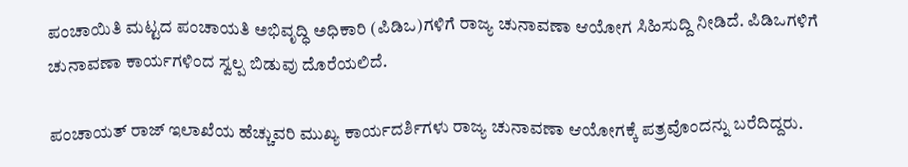ಪಂಚಾಯಿತಿ ಮಟ್ಟದ ಪಂಚಾಯತಿ ಅಭಿವೃದ್ಧಿ ಅಧಿಕಾರಿ (ಪಿಡಿಒ)ಗಳಿಗೆ ರಾಜ್ಯ ಚುನಾವಣಾ ಆಯೋಗ ಸಿಹಿಸುದ್ದಿ ನೀಡಿದೆ. ಪಿಡಿಒಗಳಿಗೆ ಚುನಾವಣಾ ಕಾರ್ಯಗಳಿಂದ ಸ್ವಲ್ಪ ಬಿಡುವು ದೊರೆಯಲಿದೆ.

ಪಂಚಾಯತ್ ರಾಜ್ ಇಲಾಖೆಯ ಹೆಚ್ಚುವರಿ ಮುಖ್ಯ ಕಾರ್ಯದರ್ಶಿಗಳು ರಾಜ್ಯ ಚುನಾವಣಾ ಆಯೋಗಕ್ಕೆ ಪತ್ರವೊಂದನ್ನು ಬರೆದಿದ್ದರು.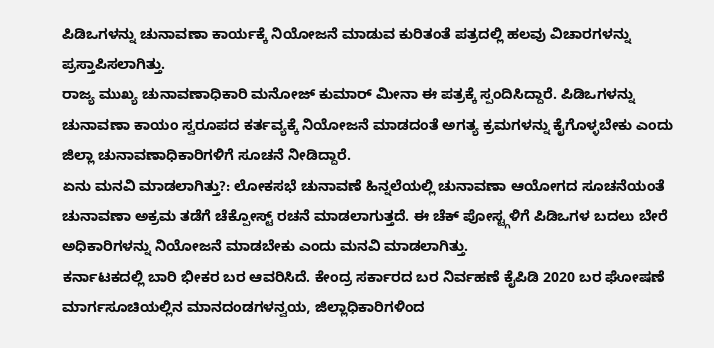ಪಿಡಿಒಗಳನ್ನು ಚುನಾವಣಾ ಕಾರ್ಯಕ್ಕೆ ನಿಯೋಜನೆ ಮಾಡುವ ಕುರಿತಂತೆ ಪತ್ರದಲ್ಲಿ ಹಲವು ವಿಚಾರಗಳನ್ನು ಪ್ರಸ್ತಾಪಿಸಲಾಗಿತ್ತು.
ರಾಜ್ಯ ಮುಖ್ಯ ಚುನಾವಣಾಧಿಕಾರಿ ಮನೋಜ್ ಕುಮಾರ್ ಮೀನಾ ಈ ಪತ್ರಕ್ಕೆ ಸ್ಪಂದಿಸಿದ್ದಾರೆ. ಪಿಡಿಒಗಳನ್ನು ಚುನಾವಣಾ ಕಾಯಂ ಸ್ವರೂಪದ ಕರ್ತವ್ಯಕ್ಕೆ ನಿಯೋಜನೆ ಮಾಡದಂತೆ ಅಗತ್ಯ ಕ್ರಮಗಳನ್ನು ಕೈಗೊಳ್ಳಬೇಕು ಎಂದು ಜಿಲ್ಲಾ ಚುನಾವಣಾಧಿಕಾರಿಗಳಿಗೆ ಸೂಚನೆ ನೀಡಿದ್ದಾರೆ.
ಏನು ಮನವಿ ಮಾಡಲಾಗಿತ್ತು?: ಲೋಕಸಭೆ ಚುನಾವಣೆ ಹಿನ್ನಲೆಯಲ್ಲಿ ಚುನಾವಣಾ ಆಯೋಗದ ಸೂಚನೆಯಂತೆ ಚುನಾವಣಾ ಅಕ್ರಮ ತಡೆಗೆ ಚೆಕ್ಪೋಸ್ಟ್ ರಚನೆ ಮಾಡಲಾಗುತ್ತದೆ. ಈ ಚೆಕ್ ಪೋಸ್ಟ್ಗಳಿಗೆ ಪಿಡಿಒಗಳ ಬದಲು ಬೇರೆ ಅಧಿಕಾರಿಗಳನ್ನು ನಿಯೋಜನೆ ಮಾಡಬೇಕು ಎಂದು ಮನವಿ ಮಾಡಲಾಗಿತ್ತು.
ಕರ್ನಾಟಕದಲ್ಲಿ ಬಾರಿ ಭೀಕರ ಬರ ಆವರಿಸಿದೆ. ಕೇಂದ್ರ ಸರ್ಕಾರದ ಬರ ನಿರ್ವಹಣೆ ಕೈಪಿಡಿ 2020 ಬರ ಘೋಷಣೆ ಮಾರ್ಗಸೂಚಿಯಲ್ಲಿನ ಮಾನದಂಡಗಳನ್ವಯ, ಜಿಲ್ಲಾಧಿಕಾರಿಗಳಿಂದ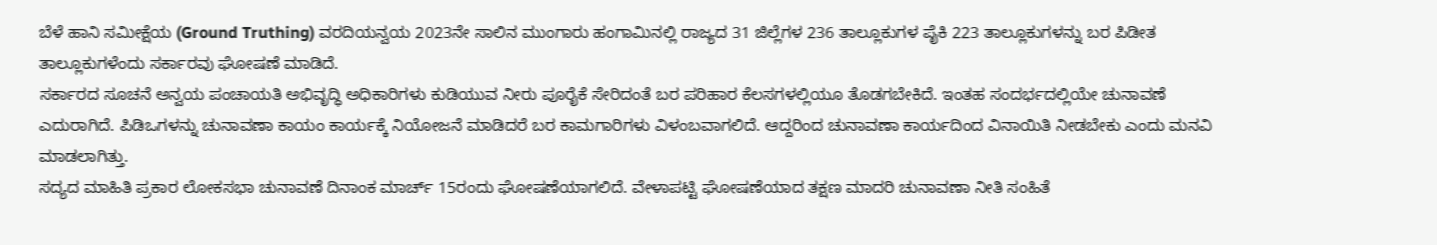ಬೆಳೆ ಹಾನಿ ಸಮೀಕ್ಷೆಯ (Ground Truthing) ವರದಿಯನ್ವಯ 2023ನೇ ಸಾಲಿನ ಮುಂಗಾರು ಹಂಗಾಮಿನಲ್ಲಿ ರಾಜ್ಯದ 31 ಜಿಲ್ಲೆಗಳ 236 ತಾಲ್ಲೂಕುಗಳ ಪೈಕಿ 223 ತಾಲ್ಲೂಕುಗಳನ್ನು ಬರ ಪಿಡೀತ ತಾಲ್ಲೂಕುಗಳೆಂದು ಸರ್ಕಾರವು ಘೋಷಣೆ ಮಾಡಿದೆ.
ಸರ್ಕಾರದ ಸೂಚನೆ ಅನ್ವಯ ಪಂಚಾಯತಿ ಅಭಿವೃದ್ಧಿ ಅಧಿಕಾರಿಗಳು ಕುಡಿಯುವ ನೀರು ಪೂರೈಕೆ ಸೇರಿದಂತೆ ಬರ ಪರಿಹಾರ ಕೆಲಸಗಳಲ್ಲಿಯೂ ತೊಡಗಬೇಕಿದೆ. ಇಂತಹ ಸಂದರ್ಭದಲ್ಲಿಯೇ ಚುನಾವಣೆ ಎದುರಾಗಿದೆ. ಪಿಡಿಒಗಳನ್ನು ಚುನಾವಣಾ ಕಾಯಂ ಕಾರ್ಯಕ್ಕೆ ನಿಯೋಜನೆ ಮಾಡಿದರೆ ಬರ ಕಾಮಗಾರಿಗಳು ವಿಳಂಬವಾಗಲಿದೆ. ಆದ್ದರಿಂದ ಚುನಾವಣಾ ಕಾರ್ಯದಿಂದ ವಿನಾಯಿತಿ ನೀಡಬೇಕು ಎಂದು ಮನವಿ ಮಾಡಲಾಗಿತ್ತು.
ಸದ್ಯದ ಮಾಹಿತಿ ಪ್ರಕಾರ ಲೋಕಸಭಾ ಚುನಾವಣೆ ದಿನಾಂಕ ಮಾರ್ಚ್ 15ರಂದು ಘೋಷಣೆಯಾಗಲಿದೆ. ವೇಳಾಪಟ್ಟಿ ಘೋಷಣೆಯಾದ ತಕ್ಷಣ ಮಾದರಿ ಚುನಾವಣಾ ನೀತಿ ಸಂಹಿತೆ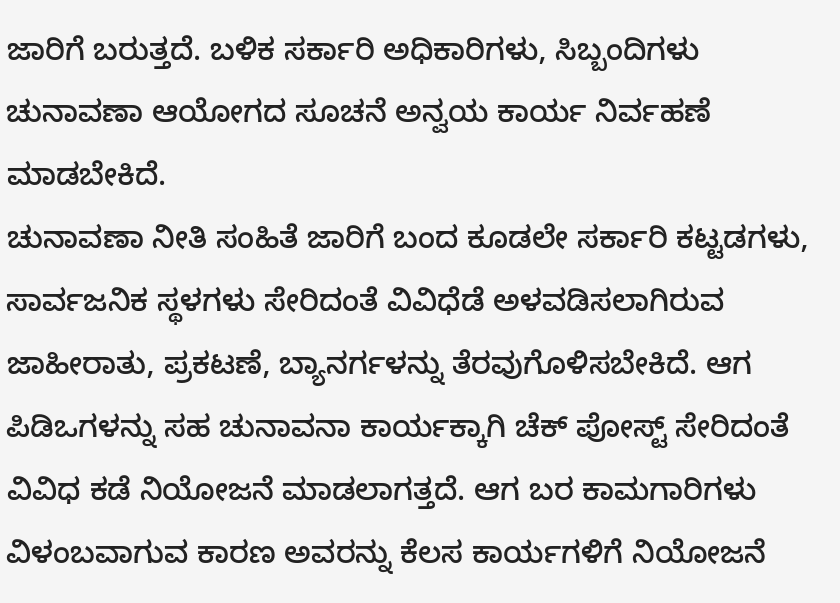ಜಾರಿಗೆ ಬರುತ್ತದೆ. ಬಳಿಕ ಸರ್ಕಾರಿ ಅಧಿಕಾರಿಗಳು, ಸಿಬ್ಬಂದಿಗಳು ಚುನಾವಣಾ ಆಯೋಗದ ಸೂಚನೆ ಅನ್ವಯ ಕಾರ್ಯ ನಿರ್ವಹಣೆ ಮಾಡಬೇಕಿದೆ.
ಚುನಾವಣಾ ನೀತಿ ಸಂಹಿತೆ ಜಾರಿಗೆ ಬಂದ ಕೂಡಲೇ ಸರ್ಕಾರಿ ಕಟ್ಟಡಗಳು, ಸಾರ್ವಜನಿಕ ಸ್ಥಳಗಳು ಸೇರಿದಂತೆ ವಿವಿಧೆಡೆ ಅಳವಡಿಸಲಾಗಿರುವ ಜಾಹೀರಾತು, ಪ್ರಕಟಣೆ, ಬ್ಯಾನರ್ಗಳನ್ನು ತೆರವುಗೊಳಿಸಬೇಕಿದೆ. ಆಗ ಪಿಡಿಒಗಳನ್ನು ಸಹ ಚುನಾವನಾ ಕಾರ್ಯಕ್ಕಾಗಿ ಚೆಕ್ ಪೋಸ್ಟ್ ಸೇರಿದಂತೆ ವಿವಿಧ ಕಡೆ ನಿಯೋಜನೆ ಮಾಡಲಾಗತ್ತದೆ. ಆಗ ಬರ ಕಾಮಗಾರಿಗಳು ವಿಳಂಬವಾಗುವ ಕಾರಣ ಅವರನ್ನು ಕೆಲಸ ಕಾರ್ಯಗಳಿಗೆ ನಿಯೋಜನೆ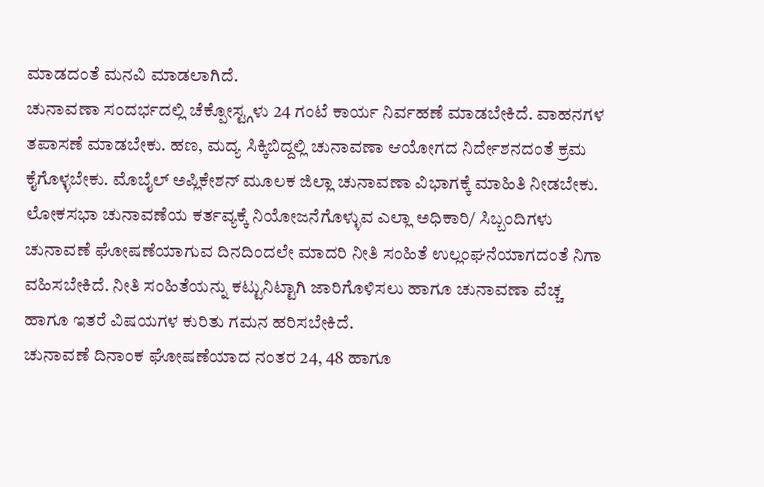ಮಾಡದಂತೆ ಮನವಿ ಮಾಡಲಾಗಿದೆ.
ಚುನಾವಣಾ ಸಂದರ್ಭದಲ್ಲಿ ಚೆಕ್ಪೋಸ್ಟ್ಗಳು 24 ಗಂಟೆ ಕಾರ್ಯ ನಿರ್ವಹಣೆ ಮಾಡಬೇಕಿದೆ. ವಾಹನಗಳ ತಪಾಸಣೆ ಮಾಡಬೇಕು. ಹಣ, ಮದ್ಯ ಸಿಕ್ಕಿಬಿದ್ದಲ್ಲಿ ಚುನಾವಣಾ ಆಯೋಗದ ನಿರ್ದೇಶನದಂತೆ ಕ್ರಮ ಕೈಗೊಳ್ಳಬೇಕು. ಮೊಬೈಲ್ ಅಪ್ಲಿಕೇಶನ್ ಮೂಲಕ ಜಿಲ್ಲಾ ಚುನಾವಣಾ ವಿಭಾಗಕ್ಕೆ ಮಾಹಿತಿ ನೀಡಬೇಕು.
ಲೋಕಸಭಾ ಚುನಾವಣೆಯ ಕರ್ತವ್ಯಕ್ಕೆ ನಿಯೋಜನೆಗೊಳ್ಳುವ ಎಲ್ಲಾ ಅಧಿಕಾರಿ/ ಸಿಬ್ಬಂದಿಗಳು ಚುನಾವಣೆ ಘೋಷಣೆಯಾಗುವ ದಿನದಿಂದಲೇ ಮಾದರಿ ನೀತಿ ಸಂಹಿತೆ ಉಲ್ಲಂಘನೆಯಾಗದಂತೆ ನಿಗಾ ವಹಿಸಬೇಕಿದೆ. ನೀತಿ ಸಂಹಿತೆಯನ್ನು ಕಟ್ಟುನಿಟ್ಟಾಗಿ ಜಾರಿಗೊಳಿಸಲು ಹಾಗೂ ಚುನಾವಣಾ ವೆಚ್ಚ ಹಾಗೂ ಇತರೆ ವಿಷಯಗಳ ಕುರಿತು ಗಮನ ಹರಿಸಬೇಕಿದೆ.
ಚುನಾವಣೆ ದಿನಾಂಕ ಘೋಷಣೆಯಾದ ನಂತರ 24, 48 ಹಾಗೂ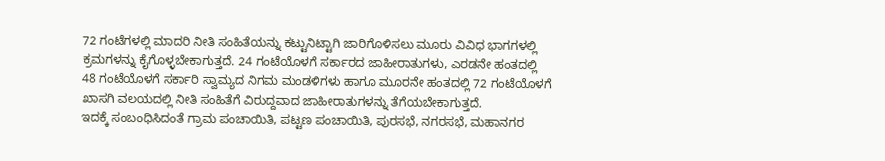72 ಗಂಟೆಗಳಲ್ಲಿ ಮಾದರಿ ನೀತಿ ಸಂಹಿತೆಯನ್ನು ಕಟ್ಟುನಿಟ್ಟಾಗಿ ಜಾರಿಗೊಳಿಸಲು ಮೂರು ವಿವಿಧ ಭಾಗಗಳಲ್ಲಿ ಕ್ರಮಗಳನ್ನು ಕೈಗೊಳ್ಳಬೇಕಾಗುತ್ತದೆ. 24 ಗಂಟೆಯೊಳಗೆ ಸರ್ಕಾರದ ಜಾಹೀರಾತುಗಳು, ಎರಡನೇ ಹಂತದಲ್ಲಿ 48 ಗಂಟೆಯೊಳಗೆ ಸರ್ಕಾರಿ ಸ್ವಾಮ್ಯದ ನಿಗಮ ಮಂಡಳಿಗಳು ಹಾಗೂ ಮೂರನೇ ಹಂತದಲ್ಲಿ 72 ಗಂಟೆಯೊಳಗೆ ಖಾಸಗಿ ವಲಯದಲ್ಲಿ ನೀತಿ ಸಂಹಿತೆಗೆ ವಿರುದ್ದವಾದ ಜಾಹೀರಾತುಗಳನ್ನು ತೆಗೆಯಬೇಕಾಗುತ್ತದೆ.
ಇದಕ್ಕೆ ಸಂಬಂಧಿಸಿದಂತೆ ಗ್ರಾಮ ಪಂಚಾಯಿತಿ, ಪಟ್ಟಣ ಪಂಚಾಯಿತಿ, ಪುರಸಭೆ, ನಗರಸಭೆ, ಮಹಾನಗರ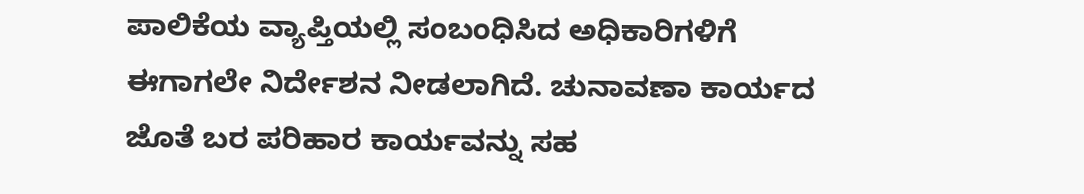ಪಾಲಿಕೆಯ ವ್ಯಾಪ್ತಿಯಲ್ಲಿ ಸಂಬಂಧಿಸಿದ ಅಧಿಕಾರಿಗಳಿಗೆ ಈಗಾಗಲೇ ನಿರ್ದೇಶನ ನೀಡಲಾಗಿದೆ. ಚುನಾವಣಾ ಕಾರ್ಯದ ಜೊತೆ ಬರ ಪರಿಹಾರ ಕಾರ್ಯವನ್ನು ಸಹ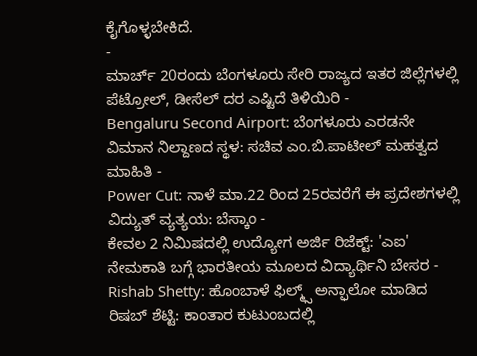ಕೈಗೊಳ್ಳಬೇಕಿದೆ.
-
ಮಾರ್ಚ್ 20ರಂದು ಬೆಂಗಳೂರು ಸೇರಿ ರಾಜ್ಯದ ಇತರ ಜಿಲ್ಲೆಗಳಲ್ಲಿ ಪೆಟ್ರೋಲ್, ಡೀಸೆಲ್ ದರ ಎಷ್ಟಿದೆ ತಿಳಿಯಿರಿ -
Bengaluru Second Airport: ಬೆಂಗಳೂರು ಎರಡನೇ ವಿಮಾನ ನಿಲ್ದಾಣದ ಸ್ಥಳ: ಸಚಿವ ಎಂ.ಬಿ.ಪಾಟೀಲ್ ಮಹತ್ವದ ಮಾಹಿತಿ -
Power Cut: ನಾಳೆ ಮಾ.22 ರಿಂದ 25ರವರೆಗೆ ಈ ಪ್ರದೇಶಗಳಲ್ಲಿ ವಿದ್ಯುತ್ ವ್ಯತ್ಯಯ: ಬೆಸ್ಕಾಂ -
ಕೇವಲ 2 ನಿಮಿಷದಲ್ಲಿ ಉದ್ಯೋಗ ಅರ್ಜಿ ರಿಜೆಕ್ಟ್: 'ಎಐ' ನೇಮಕಾತಿ ಬಗ್ಗೆ ಭಾರತೀಯ ಮೂಲದ ವಿದ್ಯಾರ್ಥಿನಿ ಬೇಸರ -
Rishab Shetty: ಹೊಂಬಾಳೆ ಫಿಲ್ಮ್ಸ್ ಅನ್ಫಾಲೋ ಮಾಡಿದ ರಿಷಬ್ ಶೆಟ್ಟಿ: ಕಾಂತಾರ ಕುಟುಂಬದಲ್ಲಿ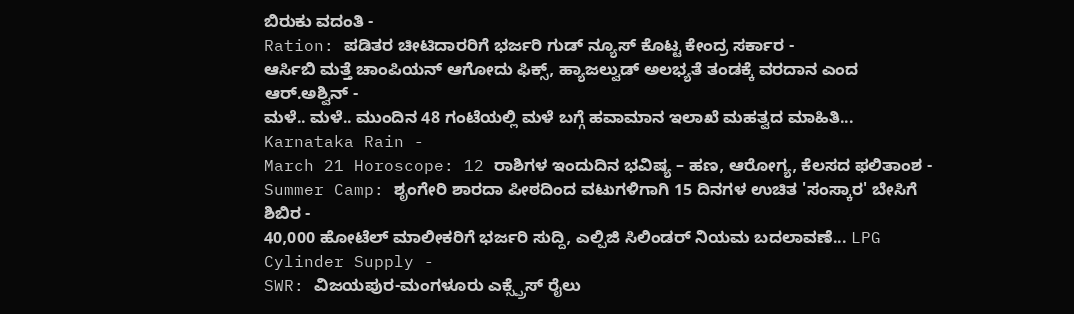ಬಿರುಕು ವದಂತಿ -
Ration: ಪಡಿತರ ಚೀಟಿದಾರರಿಗೆ ಭರ್ಜರಿ ಗುಡ್ ನ್ಯೂಸ್ ಕೊಟ್ಟ ಕೇಂದ್ರ ಸರ್ಕಾರ -
ಆರ್ಸಿಬಿ ಮತ್ತೆ ಚಾಂಪಿಯನ್ ಆಗೋದು ಫಿಕ್ಸ್, ಹ್ಯಾಜಲ್ವುಡ್ ಅಲಭ್ಯತೆ ತಂಡಕ್ಕೆ ವರದಾನ ಎಂದ ಆರ್.ಅಶ್ವಿನ್ -
ಮಳೆ.. ಮಳೆ.. ಮುಂದಿನ 48 ಗಂಟೆಯಲ್ಲಿ ಮಳೆ ಬಗ್ಗೆ ಹವಾಮಾನ ಇಲಾಖೆ ಮಹತ್ವದ ಮಾಹಿತಿ... Karnataka Rain -
March 21 Horoscope: 12 ರಾಶಿಗಳ ಇಂದುದಿನ ಭವಿಷ್ಯ – ಹಣ, ಆರೋಗ್ಯ, ಕೆಲಸದ ಫಲಿತಾಂಶ -
Summer Camp: ಶೃಂಗೇರಿ ಶಾರದಾ ಪೀಠದಿಂದ ವಟುಗಳಿಗಾಗಿ 15 ದಿನಗಳ ಉಚಿತ 'ಸಂಸ್ಕಾರ' ಬೇಸಿಗೆ ಶಿಬಿರ -
40,000 ಹೋಟೆಲ್ ಮಾಲೀಕರಿಗೆ ಭರ್ಜರಿ ಸುದ್ದಿ, ಎಲ್ಪಿಜಿ ಸಿಲಿಂಡರ್ ನಿಯಮ ಬದಲಾವಣೆ... LPG Cylinder Supply -
SWR: ವಿಜಯಪುರ-ಮಂಗಳೂರು ಎಕ್ಸ್ಪ್ರೆಸ್ ರೈಲು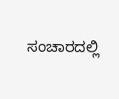ಸಂಚಾರದಲ್ಲಿ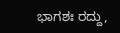ಭಾಗಶಃ ರದ್ದು,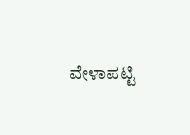ವೇಳಾಪಟ್ಟಿ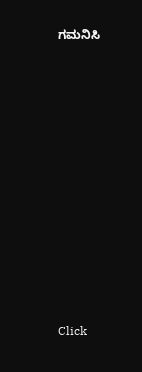ಗಮನಿಸಿ












Click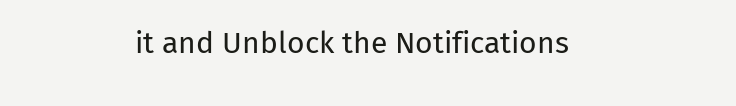it and Unblock the Notifications